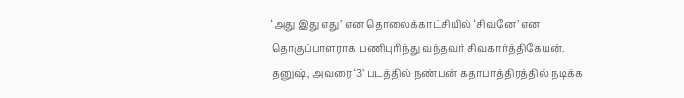‘அது இது எது’ என தொலைக்காட்சியில் ‘சிவனே’ என தொகுப்பாளராக பணிபுரிந்து வந்தவர் சிவகார்த்திகேயன்.
தனுஷ், அவரை ‘3’ படத்தில் நண்பன் கதாபாத்திரத்தில் நடிக்க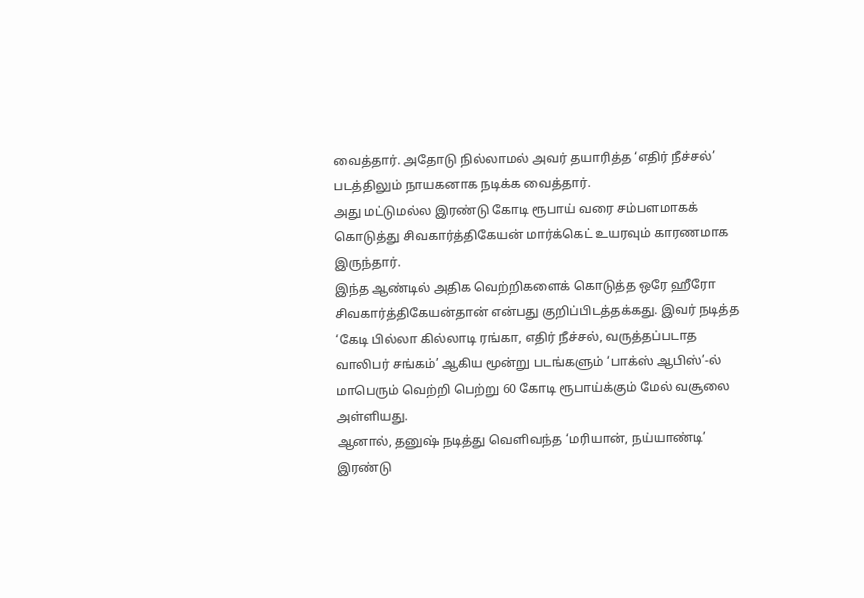வைத்தார். அதோடு நில்லாமல் அவர் தயாரித்த ‘எதிர் நீச்சல்’ படத்திலும் நாயகனாக நடிக்க வைத்தார்.
அது மட்டுமல்ல இரண்டு கோடி ரூபாய் வரை சம்பளமாகக் கொடுத்து சிவகார்த்திகேயன் மார்க்கெட் உயரவும் காரணமாக இருந்தார்.
இந்த ஆண்டில் அதிக வெற்றிகளைக் கொடுத்த ஒரே ஹீரோ சிவகார்த்திகேயன்தான் என்பது குறிப்பிடத்தக்கது. இவர் நடித்த ‘கேடி பில்லா கில்லாடி ரங்கா, எதிர் நீச்சல், வருத்தப்படாத வாலிபர் சங்கம்’ ஆகிய மூன்று படங்களும் ‘பாக்ஸ் ஆபிஸ்’-ல் மாபெரும் வெற்றி பெற்று 60 கோடி ரூபாய்க்கும் மேல் வசூலை அள்ளியது.
ஆனால், தனுஷ் நடித்து வெளிவந்த ‘மரியான், நய்யாண்டி’ இரண்டு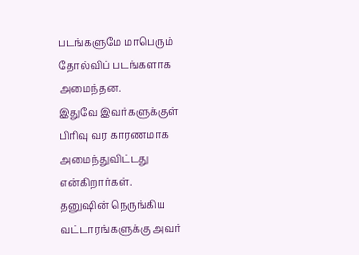படங்களுமே மாபெரும் தோல்விப் படங்களாக அமைந்தன.
இதுவே இவர்களுக்குள் பிரிவு வர காரணமாக அமைந்துவிட்டது என்கிறார்கள்.
தனுஷின் நெருங்கிய வட்டாரங்களுக்கு அவர்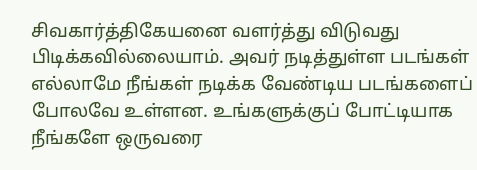சிவகார்த்திகேயனை வளர்த்து விடுவது பிடிக்கவில்லையாம். அவர் நடித்துள்ள படங்கள் எல்லாமே நீங்கள் நடிக்க வேண்டிய படங்களைப் போலவே உள்ளன. உங்களுக்குப் போட்டியாக நீங்களே ஒருவரை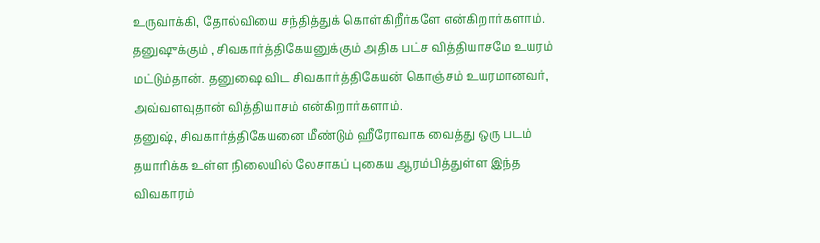உருவாக்கி, தோல்வியை சந்தித்துக் கொள்கிறீர்களே என்கிறார்களாம்.
தனுஷுக்கும் , சிவகார்த்திகேயனுக்கும் அதிக பட்ச வித்தியாசமே உயரம் மட்டும்தான். தனுஷை விட சிவகார்த்திகேயன் கொஞ்சம் உயரமானவர், அவ்வளவுதான் வித்தியாசம் என்கிறார்களாம்.
தனுஷ், சிவகார்த்திகேயனை மீண்டும் ஹீரோவாக வைத்து ஒரு படம் தயாரிக்க உள்ள நிலையில் லேசாகப் புகைய ஆரம்பித்துள்ள இந்த விவகாரம்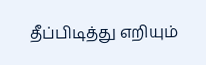தீப்பிடித்து எறியும்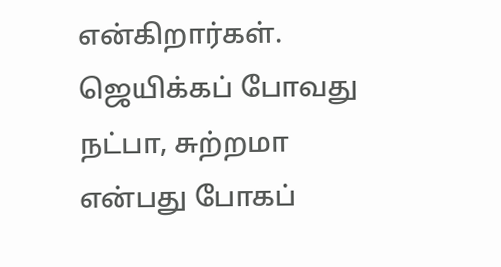என்கிறார்கள்.
ஜெயிக்கப் போவது நட்பா, சுற்றமா என்பது போகப்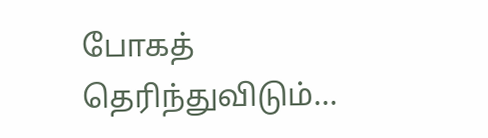போகத் தெரிந்துவிடும்…